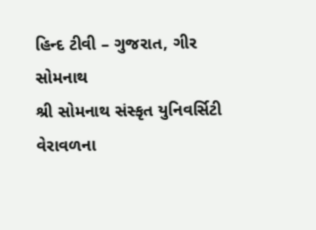હિન્દ ટીવી – ગુજરાત, ગીર સોમનાથ
શ્રી સોમનાથ સંસ્કૃત યુનિવર્સિટી વેરાવળના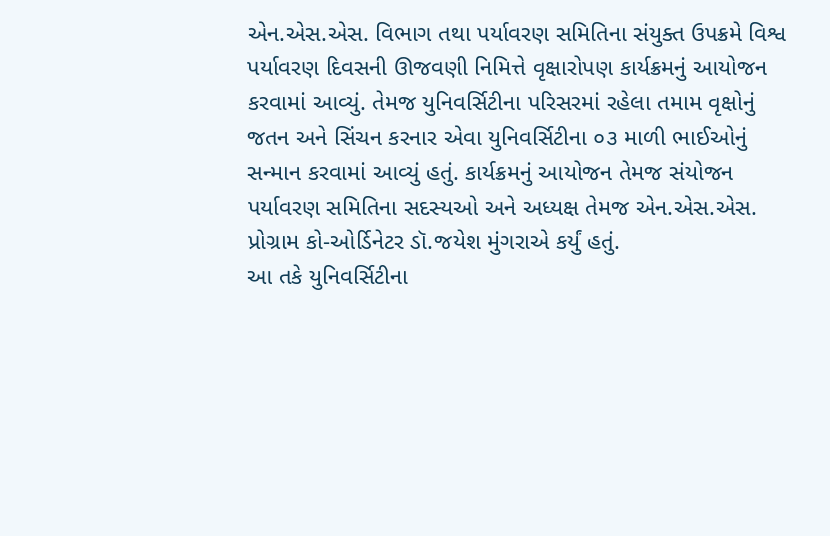એન.એસ.એસ. વિભાગ તથા પર્યાવરણ સમિતિના સંયુક્ત ઉપક્રમે વિશ્વ પર્યાવરણ દિવસની ઊજવણી નિમિત્તે વૃક્ષારોપણ કાર્યક્રમનું આયોજન કરવામાં આવ્યું. તેમજ યુનિવર્સિટીના પરિસરમાં રહેલા તમામ વૃક્ષોનું જતન અને સિંચન કરનાર એવા યુનિવર્સિટીના ૦૩ માળી ભાઈઓનું સન્માન કરવામાં આવ્યું હતું. કાર્યક્રમનું આયોજન તેમજ સંયોજન પર્યાવરણ સમિતિના સદસ્યઓ અને અધ્યક્ષ તેમજ એન.એસ.એસ. પ્રોગ્રામ કો-ઓર્ડિનેટર ડૉ.જયેશ મુંગરાએ કર્યું હતું.
આ તકે યુનિવર્સિટીના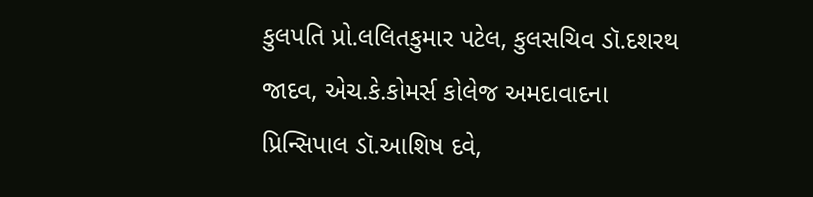કુલપતિ પ્રો.લલિતકુમાર પટેલ, કુલસચિવ ડૉ.દશરથ જાદવ, એચ.કે.કોમર્સ કોલેજ અમદાવાદના પ્રિન્સિપાલ ડૉ.આશિષ દવે,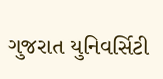ગુજરાત યુનિવર્સિટી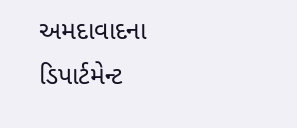અમદાવાદના ડિપાર્ટમેન્ટ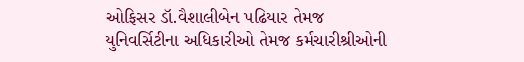ઓફિસર ડૉ.વૈશાલીબેન પઢિયાર તેમજ યુનિવર્સિટીના અધિકારીઓ તેમજ કર્મચારીશ્રીઓની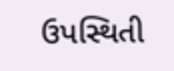ઉપસ્થિતી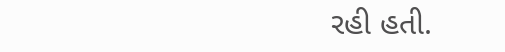રહી હતી.